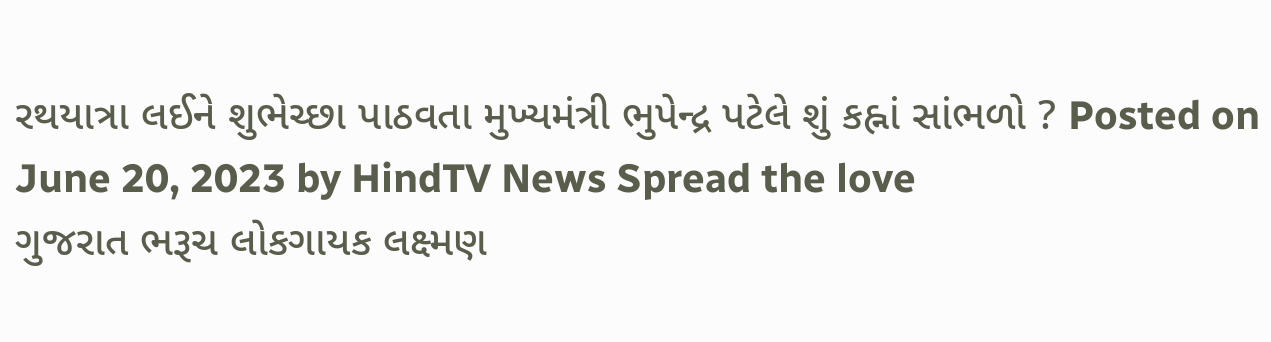રથયાત્રા લઈને શુભેચ્છા પાઠવતા મુખ્યમંત્રી ભુપેન્દ્ર પટેલે શું કહ્નાં સાંભળો ? Posted on June 20, 2023 by HindTV News Spread the love
ગુજરાત ભરૂચ લોકગાયક લક્ષ્મણ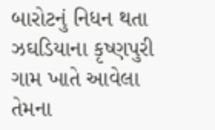બારોટનું નિધન થતા ઝઘડિયાના કૃષ્ણપુરી ગામ ખાતે આવેલા તેમના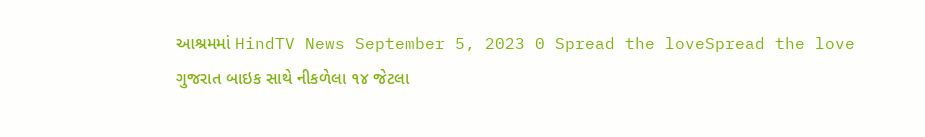આશ્રમમાં HindTV News September 5, 2023 0 Spread the loveSpread the love
ગુજરાત બાઇક સાથે નીકળેલા ૧૪ જેટલા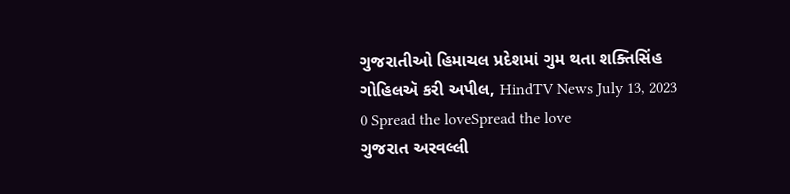ગુજરાતીઓ હિમાચલ પ્રદેશમાં ગુમ થતા શક્તિસિંહ ગોહિલઍ કરી અપીલ, HindTV News July 13, 2023 0 Spread the loveSpread the love
ગુજરાત અરવલ્લી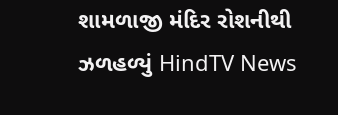શામળાજી મંદિર રોશનીથી ઝળહળ્યું HindTV News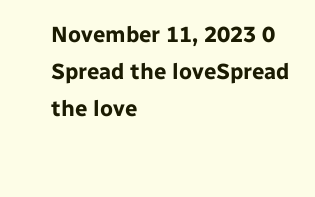November 11, 2023 0 Spread the loveSpread the love